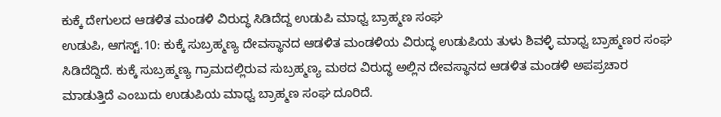ಕುಕ್ಕೆ ದೇಗುಲದ ಆಡಳಿತ ಮಂಡಳಿ ವಿರುದ್ಧ ಸಿಡಿದೆದ್ದ ಉಡುಪಿ ಮಾಧ್ವ ಬ್ರಾಹ್ಮಣ ಸಂಘ
ಉಡುಪಿ, ಆಗಸ್ಟ್.10: ಕುಕ್ಕೆ ಸುಬ್ರಹ್ಮಣ್ಯ ದೇವಸ್ಥಾನದ ಆಡಳಿತ ಮಂಡಳಿಯ ವಿರುದ್ಧ ಉಡುಪಿಯ ತುಳು ಶಿವಳ್ಳಿ ಮಾಧ್ವ ಬ್ರಾಹ್ಮಣರ ಸಂಘ ಸಿಡಿದೆದ್ದಿದೆ. ಕುಕ್ಕೆ ಸುಬ್ರಹ್ಮಣ್ಯ ಗ್ರಾಮದಲ್ಲಿರುವ ಸುಬ್ರಹ್ಮಣ್ಯ ಮಠದ ವಿರುದ್ಧ ಅಲ್ಲಿನ ದೇವಸ್ಥಾನದ ಆಡಳಿತ ಮಂಡಳಿ ಅಪಪ್ರಚಾರ ಮಾಡುತ್ತಿದೆ ಎಂಬುದು ಉಡುಪಿಯ ಮಾಧ್ವ ಬ್ರಾಹ್ಮಣ ಸಂಘ ದೂರಿದೆ.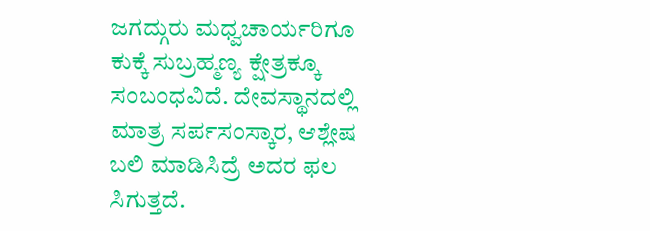ಜಗದ್ಗುರು ಮಧ್ವಚಾರ್ಯರಿಗೂ ಕುಕ್ಕೆ ಸುಬ್ರಹ್ಮಣ್ಯ ಕ್ಷೇತ್ರಕ್ಕೂ ಸಂಬಂಧವಿದೆ. ದೇವಸ್ಥಾನದಲ್ಲಿ ಮಾತ್ರ ಸರ್ಪಸಂಸ್ಕಾರ, ಆಶ್ಲೇಷ ಬಲಿ ಮಾಡಿಸಿದ್ರೆ ಅದರ ಫಲ ಸಿಗುತ್ತದೆ.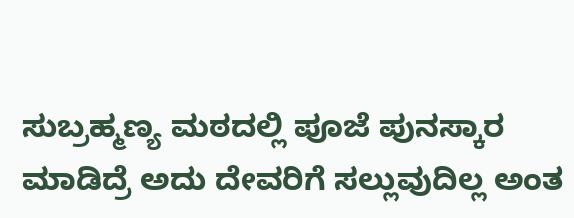ಸುಬ್ರಹ್ಮಣ್ಯ ಮಠದಲ್ಲಿ ಪೂಜೆ ಪುನಸ್ಕಾರ ಮಾಡಿದ್ರೆ ಅದು ದೇವರಿಗೆ ಸಲ್ಲುವುದಿಲ್ಲ ಅಂತ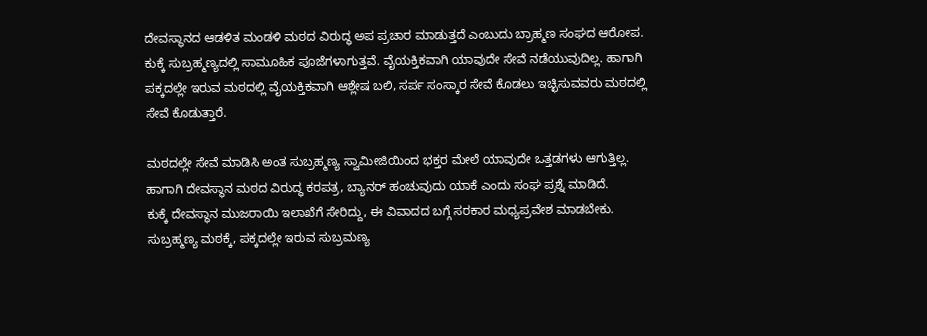ದೇವಸ್ಥಾನದ ಆಡಳಿತ ಮಂಡಳಿ ಮಠದ ವಿರುದ್ಧ ಅಪ ಪ್ರಚಾರ ಮಾಡುತ್ತದೆ ಎಂಬುದು ಬ್ರಾಹ್ಮಣ ಸಂಘದ ಆರೋಪ.
ಕುಕ್ಕೆ ಸುಬ್ರಹ್ಮಣ್ಯದಲ್ಲಿ ಸಾಮೂಹಿಕ ಪೂಜೆಗಳಾಗುತ್ತವೆ. ವೈಯಕ್ತಿಕವಾಗಿ ಯಾವುದೇ ಸೇವೆ ನಡೆಯುವುದಿಲ್ಲ. ಹಾಗಾಗಿ ಪಕ್ಕದಲ್ಲೇ ಇರುವ ಮಠದಲ್ಲಿ ವೈಯಕ್ತಿಕವಾಗಿ ಆಶ್ಲೇಷ ಬಲಿ, ಸರ್ಪ ಸಂಸ್ಕಾರ ಸೇವೆ ಕೊಡಲು ಇಚ್ಛಿಸುವವರು ಮಠದಲ್ಲಿ ಸೇವೆ ಕೊಡುತ್ತಾರೆ.

ಮಠದಲ್ಲೇ ಸೇವೆ ಮಾಡಿಸಿ ಅಂತ ಸುಬ್ರಹ್ಮಣ್ಯ ಸ್ವಾಮೀಜಿಯಿಂದ ಭಕ್ತರ ಮೇಲೆ ಯಾವುದೇ ಒತ್ತಡಗಳು ಆಗುತ್ತಿಲ್ಲ. ಹಾಗಾಗಿ ದೇವಸ್ಥಾನ ಮಠದ ವಿರುದ್ಧ ಕರಪತ್ರ, ಬ್ಯಾನರ್ ಹಂಚುವುದು ಯಾಕೆ ಎಂದು ಸಂಘ ಪ್ರಶ್ನೆ ಮಾಡಿದೆ.
ಕುಕ್ಕೆ ದೇವಸ್ಥಾನ ಮುಜರಾಯಿ ಇಲಾಖೆಗೆ ಸೇರಿದ್ದು, ಈ ವಿವಾದದ ಬಗ್ಗೆ ಸರಕಾರ ಮಧ್ಯಪ್ರವೇಶ ಮಾಡಬೇಕು. ಸುಬ್ರಹ್ಮಣ್ಯ ಮಠಕ್ಕೆ, ಪಕ್ಕದಲ್ಲೇ ಇರುವ ಸುಬ್ರಮಣ್ಯ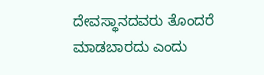ದೇವಸ್ಥಾನದವರು ತೊಂದರೆ ಮಾಡಬಾರದು ಎಂದು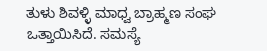ತುಳು ಶಿವಳ್ಳಿ ಮಾಧ್ವ ಬ್ರಾಹ್ಮಣ ಸಂಘ ಒತ್ತಾಯಿಸಿದೆ. ಸಮಸ್ಯೆ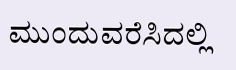ಮುಂದುವರೆಸಿದಲ್ಲಿ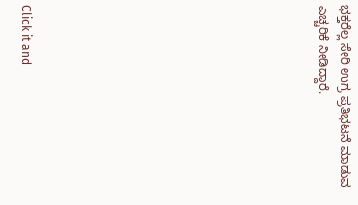ಭಕ್ತರೆಲ್ಲ ಸೇರಿ ಉಗ್ರ ಪ್ರತಿಭಟನೆ ಮಾಡುವ ಎಚ್ಚರಿಕೆ ನೀಡಿದ್ದಾರೆ.












Click it and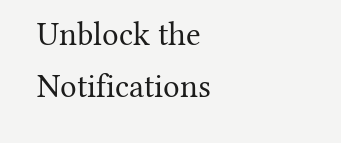Unblock the Notifications